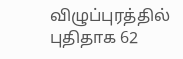விழுப்புரத்தில் புதிதாக 62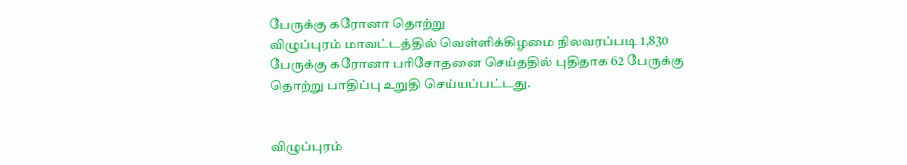பேருக்கு கரோனா தொற்று
விழுப்புரம் மாவட்டத்தில் வெள்ளிக்கிழமை நிலவரப்படி 1,830 பேருக்கு கரோனா பரிசோதனை செய்ததில் புதிதாக 62 பேருக்கு தொற்று பாதிப்பு உறுதி செய்யப்பட்டது.


விழுப்புரம்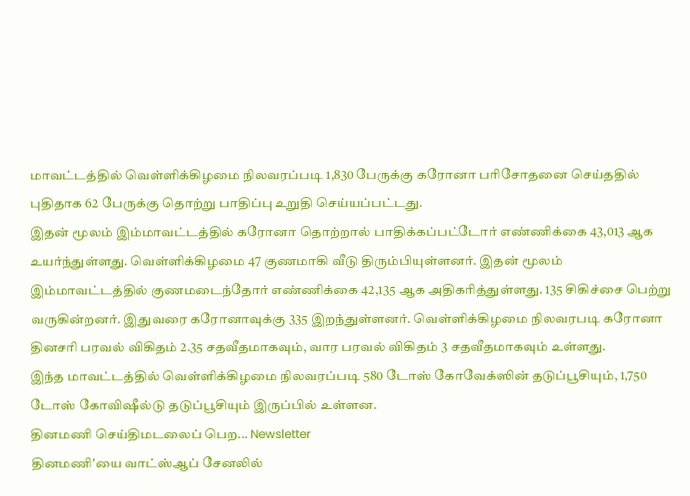மாவட்டத்தில் வெள்ளிக்கிழமை நிலவரப்படி 1,830 பேருக்கு கரோனா பரிசோதனை செய்ததில் புதிதாக 62 பேருக்கு தொற்று பாதிப்பு உறுதி செய்யப்பட்டது.
இதன் மூலம் இம்மாவட்டத்தில் கரோனா தொற்றால் பாதிக்கப்பட்டோர் எண்ணிக்கை 43,013 ஆக உயர்ந்துள்ளது. வெள்ளிக்கிழமை 47 குணமாகி வீடு திரும்பியுள்ளனர். இதன் மூலம் இம்மாவட்டத்தில் குணமடைந்தோர் எண்ணிக்கை 42,135 ஆக அதிகரித்துள்ளது. 135 சிகிச்சை பெற்று வருகின்றனர். இதுவரை கரோனாவுக்கு 335 இறந்துள்ளனர். வெள்ளிக்கிழமை நிலவரபடி கரோனா தினசரி பரவல் விகிதம் 2.35 சதவீதமாகவும், வார பரவல் விகிதம் 3 சதவீதமாகவும் உள்ளது.
இந்த மாவட்டத்தில் வெள்ளிக்கிழமை நிலவரப்படி 580 டோஸ் கோவேக்ஸின் தடுப்பூசியும், 1,750 டோஸ் கோவிஷீல்டு தடுப்பூசியும் இருப்பில் உள்ளன.
தினமணி செய்திமடலைப் பெற... Newsletter
தினமணி'யை வாட்ஸ்ஆப் சேனலில்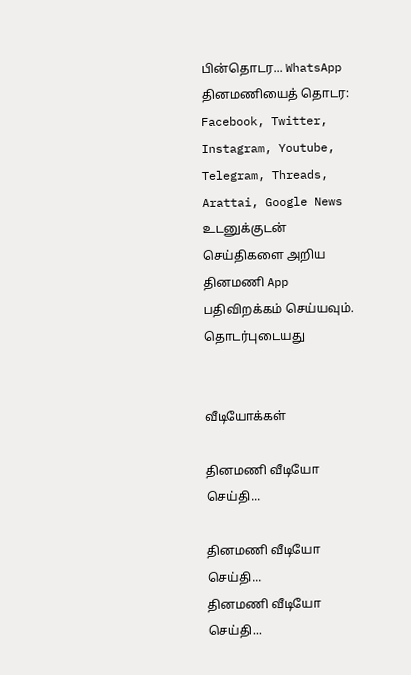பின்தொடர... WhatsApp
தினமணியைத் தொடர: Facebook, Twitter, Instagram, Youtube, Telegram, Threads, Arattai, Google News
உடனுக்குடன் செய்திகளை அறிய தினமணி App பதிவிறக்கம் செய்யவும்.
தொடர்புடையது


வீடியோக்கள்

தினமணி வீடியோ செய்தி...

தினமணி வீடியோ செய்தி...
தினமணி வீடியோ செய்தி...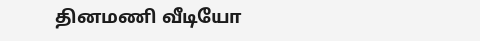தினமணி வீடியோ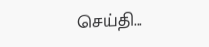செய்தி...